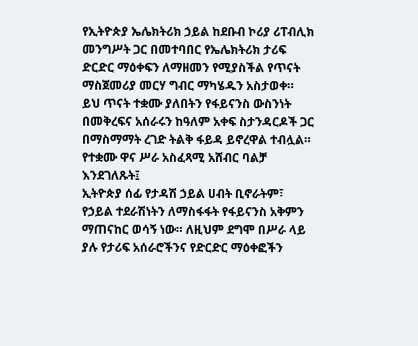የኢትዮጵያ ኤሌክትሪክ ኃይል ከደቡብ ኮሪያ ሪፐብሊክ መንግሥት ጋር በመተባበር የኤሌክትሪክ ታሪፍ ድርድር ማዕቀፍን ለማዘመን የሚያስችል የጥናት ማስጀመሪያ መርሃ ግብር ማካሄዱን አስታወቀ።
ይህ ጥናት ተቋሙ ያለበትን የፋይናንስ ውስንነት በመቅረፍና አሰራሩን ከዓለም አቀፍ ስታንዳርዶች ጋር በማስማማት ረገድ ትልቅ ፋይዳ ይኖረዋል ተብሏል።
የተቋሙ ዋና ሥራ አስፈጻሚ አሸብር ባልቻ እንደገለጹት፤
ኢትዮጵያ ሰፊ የታዳሽ ኃይል ሀብት ቢኖራትም፣ የኃይል ተደራሽነትን ለማስፋፋት የፋይናንስ አቅምን ማጠናከር ወሳኝ ነው። ለዚህም ደግሞ በሥራ ላይ ያሉ የታሪፍ አሰራሮችንና የድርድር ማዕቀፎችን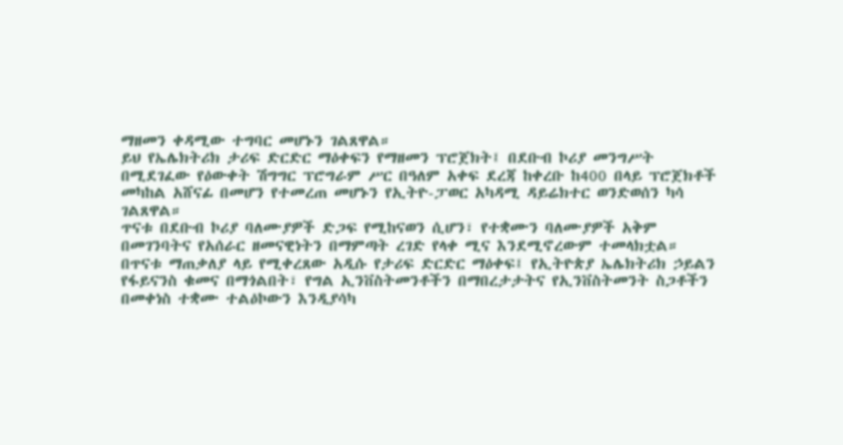ማዘመን ቀዳሚው ተግባር መሆኑን ገልጸዋል።
ይህ የኤሌክትሪክ ታሪፍ ድርድር ማዕቀፍን የማዘመን ፕሮጀክት፤ በደቡብ ኮሪያ መንግሥት በሚደገፈው የዕውቀት ሽግግር ፕሮግራም ሥር በዓለም አቀፍ ደረጃ ከቀረቡ ከ400 በላይ ፕሮጀክቶች መካከል አሸናፊ በመሆን የተመረጠ መሆኑን የኢትዮ-ፓወር አካዳሚ ዳይሬክተር ወንድወሰን ካሳ ገልጸዋል።
ጥናቱ በደቡብ ኮሪያ ባለሙያዎች ድጋፍ የሚከናወን ሲሆን፣ የተቋሙን ባለሙያዎች አቅም በመገንባትና የአሰራር ዘመናዊነትን በማምጣት ረገድ የላቀ ሚና እንደሚኖረውም ተመላክቷል።
በጥናቱ ማጠቃለያ ላይ የሚቀረጸው አዲሱ የታሪፍ ድርድር ማዕቀፍ፤ የኢትዮጵያ ኤሌክትሪክ ኃይልን የፋይናንስ ቁመና በማጎልበት፣ የግል ኢንቨስትመንቶችን በማበረታታትና የኢንቨስትመንት ስጋቶችን በመቀነስ ተቋሙ ተልዕኮውን እንዲያሳካ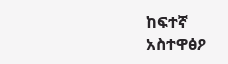ከፍተኛ አስተዋፅዖ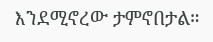እንደሚኖረው ታምኖበታል።